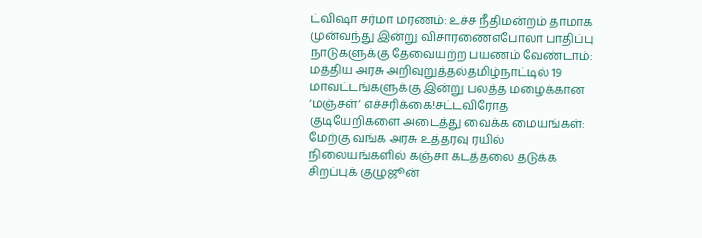ட்விஷா சர்மா மரணம்: உச்ச நீதிமன்றம் தாமாக முன்வந்து இன்று விசாரணைஎபோலா பாதிப்பு நாடுகளுக்கு தேவையற்ற பயணம் வேண்டாம்: மத்திய அரசு அறிவுறுத்தல்தமிழ்நாட்டில் 19 மாவட்டங்களுக்கு இன்று பலத்த மழைக்கான ‘மஞ்சள்’ எச்சரிக்கை!சட்டவிரோத குடியேறிகளை அடைத்து வைக்க மையங்கள்: மேற்கு வங்க அரசு உத்தரவு ரயில் நிலையங்களில் கஞ்சா கடத்தலை தடுக்க சிறப்புக் குழுஜூன்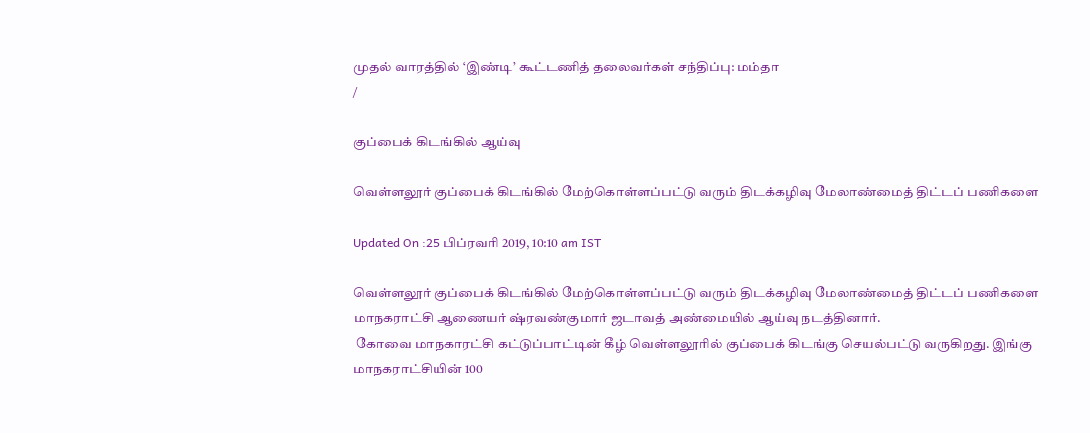முதல் வாரத்தில் ‘இண்டி’ கூட்டணித் தலைவர்கள் சந்திப்பு: மம்தா
/

குப்பைக் கிடங்கில் ஆய்வு

வெள்ளலூர் குப்பைக் கிடங்கில் மேற்கொள்ளப்பட்டு வரும் திடக்கழிவு மேலாண்மைத் திட்டப் பணிகளை

Updated On :25 பிப்ரவரி 2019, 10:10 am IST

வெள்ளலூர் குப்பைக் கிடங்கில் மேற்கொள்ளப்பட்டு வரும் திடக்கழிவு மேலாண்மைத் திட்டப் பணிகளை மாநகராட்சி ஆணையர் ஷ்ரவண்குமார் ஜடாவத் அண்மையில் ஆய்வு நடத்தினார்.
 கோவை மாநகாரட்சி கட்டுப்பாட்டின் கீழ் வெள்ளலூரில் குப்பைக் கிடங்கு செயல்பட்டு வருகிறது. இங்கு மாநகராட்சியின் 100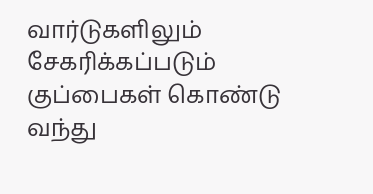வார்டுகளிலும் சேகரிக்கப்படும் குப்பைகள் கொண்டு வந்து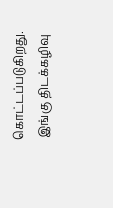கொட்டப்படுகிறது.
 இங்கு திடக்கழிவு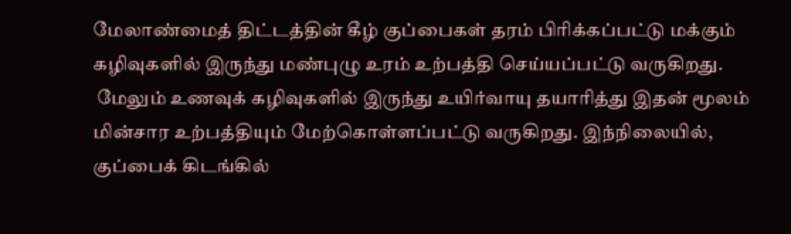மேலாண்மைத் திட்டத்தின் கீழ் குப்பைகள் தரம் பிரிக்கப்பட்டு மக்கும் கழிவுகளில் இருந்து மண்புழு உரம் உற்பத்தி செய்யப்பட்டு வருகிறது.
 மேலும் உணவுக் கழிவுகளில் இருந்து உயிர்வாயு தயாரித்து இதன் மூலம் மின்சார உற்பத்தியும் மேற்கொள்ளப்பட்டு வருகிறது. இந்நிலையில், குப்பைக் கிடங்கில்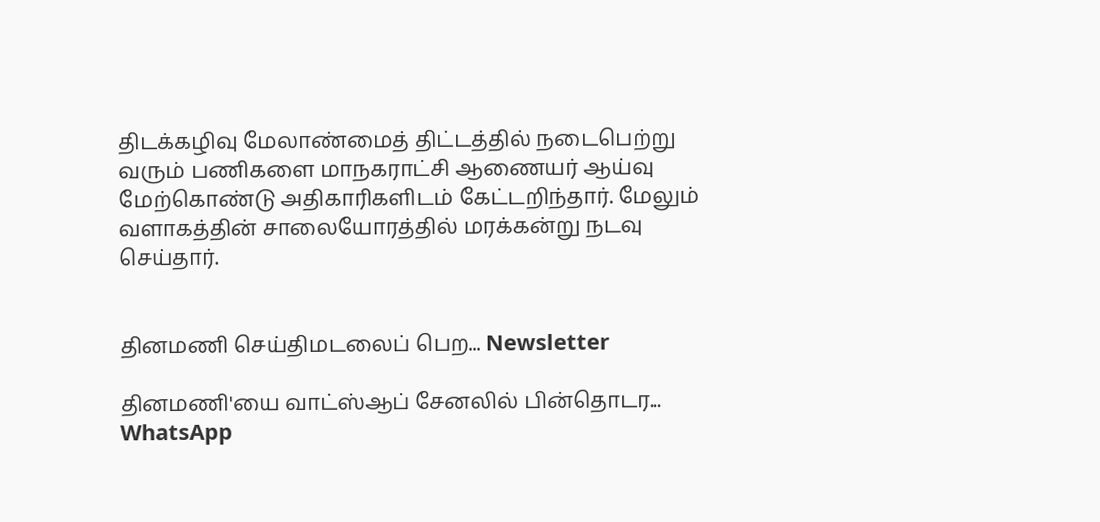திடக்கழிவு மேலாண்மைத் திட்டத்தில் நடைபெற்று வரும் பணிகளை மாநகராட்சி ஆணையர் ஆய்வு மேற்கொண்டு அதிகாரிகளிடம் கேட்டறிந்தார். மேலும் வளாகத்தின் சாலையோரத்தில் மரக்கன்று நடவு செய்தார்.


தினமணி செய்திமடலைப் பெற... Newsletter

தினமணி'யை வாட்ஸ்ஆப் சேனலில் பின்தொடர... WhatsApp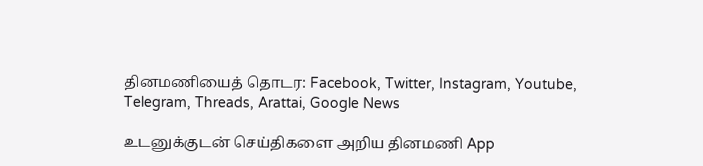தினமணியைத் தொடர: Facebook, Twitter, Instagram, Youtube, Telegram, Threads, Arattai, Google News

உடனுக்குடன் செய்திகளை அறிய தினமணி App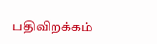பதிவிறக்கம்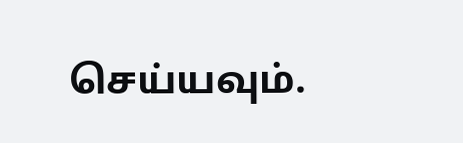செய்யவும்.